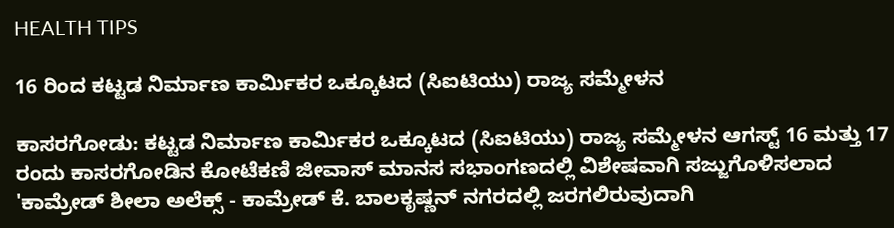HEALTH TIPS

16 ರಿಂದ ಕಟ್ಟಡ ನಿರ್ಮಾಣ ಕಾರ್ಮಿಕರ ಒಕ್ಕೂಟದ (ಸಿಐಟಿಯು) ರಾಜ್ಯ ಸಮ್ಮೇಳನ

ಕಾಸರಗೋಡು: ಕಟ್ಟಡ ನಿರ್ಮಾಣ ಕಾರ್ಮಿಕರ ಒಕ್ಕೂಟದ (ಸಿಐಟಿಯು) ರಾಜ್ಯ ಸಮ್ಮೇಳನ ಆಗಸ್ಟ್ 16 ಮತ್ತು 17 ರಂದು ಕಾಸರಗೋಡಿನ ಕೋಟೆಕಣಿ ಜೀವಾಸ್ ಮಾನಸ ಸಭಾಂಗಣದಲ್ಲಿ ವಿಶೇಷವಾಗಿ ಸಜ್ಜುಗೊಳಿಸಲಾದ 'ಕಾಮ್ರೇಡ್ ಶೀಲಾ ಅಲೆಕ್ಸ್ - ಕಾಮ್ರೇಡ್ ಕೆ. ಬಾಲಕೃಷ್ಣನ್ ನಗರದಲ್ಲಿ ಜರಗಲಿರುವುದಾಗಿ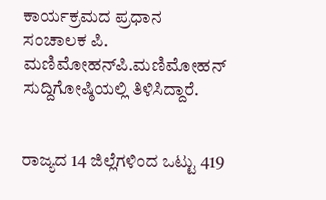ಕಾರ್ಯಕ್ರಮದ ಪ್ರಧಾನ ಸಂಚಾಲಕ ಪಿ. ಮಣಿಮೋಹನ್‍ಪಿ.ಮಣಿಮೋಹನ್ ಸುದ್ದಿಗೋಷ್ಠಿಯಲ್ಲಿ ತಿಳಿಸಿದ್ದಾರೆ.


ರಾಜ್ಯದ 14 ಜಿಲ್ಲೆಗಳಿಂದ ಒಟ್ಟು 419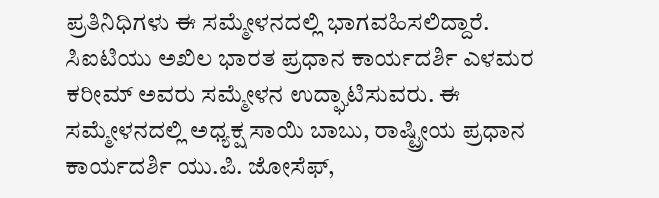ಪ್ರತಿನಿಧಿಗಳು ಈ ಸಮ್ಮೇಳನದಲ್ಲಿ ಭಾಗವಹಿಸಲಿದ್ದಾರೆ. ಸಿಐಟಿಯು ಅಖಿಲ ಭಾರತ ಪ್ರಧಾನ ಕಾರ್ಯದರ್ಶಿ ಎಳಮರ ಕರೀಮ್ ಅವರು ಸಮ್ಮೇಳನ ಉದ್ಘಾಟಿಸುವರು. ಈ ಸಮ್ಮೇಳನದಲ್ಲಿ ಅಧ್ಯಕ್ಷ ಸಾಯಿ ಬಾಬು, ರಾಷ್ಟ್ರೀಯ ಪ್ರಧಾನ ಕಾರ್ಯದರ್ಶಿ ಯು.ಪಿ. ಜೋಸೆಫ್,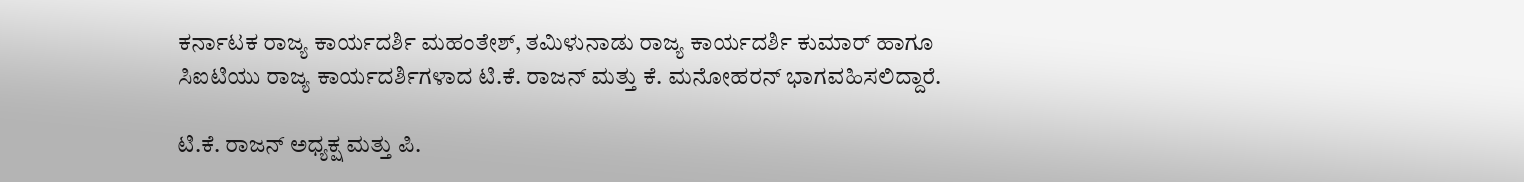ಕರ್ನಾಟಕ ರಾಜ್ಯ ಕಾರ್ಯದರ್ಶಿ ಮಹಂತೇಶ್, ತಮಿಳುನಾಡು ರಾಜ್ಯ ಕಾರ್ಯದರ್ಶಿ ಕುಮಾರ್ ಹಾಗೂ ಸಿಐಟಿಯು ರಾಜ್ಯ ಕಾರ್ಯದರ್ಶಿಗಳಾದ ಟಿ.ಕೆ. ರಾಜನ್ ಮತ್ತು ಕೆ. ಮನೋಹರನ್ ಭಾಗವಹಿಸಲಿದ್ದಾರೆ.

ಟಿ.ಕೆ. ರಾಜನ್ ಅಧ್ಯಕ್ಷ ಮತ್ತು ಪಿ.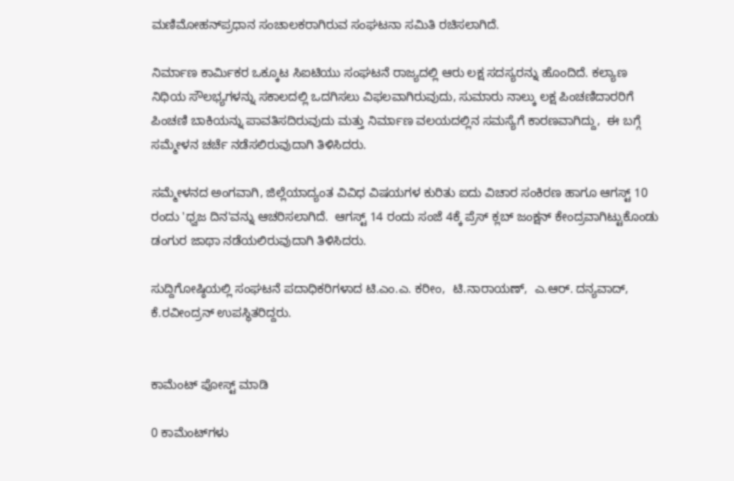ಮಣಿಮೋಹನ್‍ಪ್ರಧಾನ ಸಂಚಾಲಕರಾಗಿರುವ ಸಂಘಟನಾ ಸಮಿತಿ ರಚಿಸಲಾಗಿದೆ.

ನಿರ್ಮಾಣ ಕಾರ್ಮಿಕರ ಒಕ್ಕೂಟ ಸಿಐಟಿಯು ಸಂಘಟನೆ ರಾಜ್ಯದಲ್ಲಿ ಆರು ಲಕ್ಷ ಸದಸ್ಯರನ್ನು ಹೊಂದಿದೆ. ಕಲ್ಯಾಣ ನಿಧಿಯ ಸೌಲಭ್ಯಗಳನ್ನು ಸಕಾಲದಲ್ಲಿ ಒದಗಿಸಲು ವಿಫಲವಾಗಿರುವುದು, ಸುಮಾರು ನಾಲ್ಕು ಲಕ್ಷ ಪಿಂಚಣಿದಾರರಿಗೆ ಪಿಂಚಣಿ ಬಾಕಿಯನ್ನು ಪಾವತಿಸದಿರುವುದು ಮತ್ತು ನಿರ್ಮಾಣ ವಲಯದಲ್ಲಿನ ಸಮಸ್ಯೆಗೆ ಕಾರಣವಾಗಿದ್ದು,  ಈ ಬಗ್ಗೆ ಸಮ್ಮೇಳನ ಚರ್ಚೆ ನಡೆಸಲಿರುವುದಾಗಿ ತಿಳಿಸಿದರು.

ಸಮ್ಮೇಳನದ ಅಂಗವಾಗಿ, ಜಿಲ್ಲೆಯಾದ್ಯಂತ ವಿವಿಧ ವಿಷಯಗಳ ಕುರಿತು ಐದು ವಿಚಾರ ಸಂಕಿರಣ ಹಾಗೂ ಆಗಸ್ಟ್ 10 ರಂದು 'ಧ್ವಜ ದಿನ'ವನ್ನು ಆಚರಿಸಲಾಗಿದೆ.  ಆಗಸ್ಟ್ 14 ರಂದು ಸಂಜೆ 4ಕ್ಕೆ ಪ್ರೆಸ್ ಕ್ಲಬ್ ಜಂಕ್ಷನ್ ಕೇಂದ್ರವಾಗಿಟ್ಟುಕೊಂಡು ಡಂಗುರ ಜಾಥಾ ನಡೆಯಲಿರುವುದಾಗಿ ತಿಳಿಸಿದರು.

ಸುದ್ದಿಗೋಷ್ಠಿಯಲ್ಲಿ ಸಂಘಟನೆ ಪದಾಧಿಕರಿಗಳಾದ ಟಿ.ಎಂ.ಎ. ಕರೀಂ,  ಟಿ.ನಾರಾಯಣ್,  ಎ.ಆರ್. ದನ್ಯವಾದ್, ಕೆ.ರವೀಂದ್ರನ್ ಉಪಸ್ಥಿತರಿದ್ದರು.


ಕಾಮೆಂಟ್‌‌ ಪೋಸ್ಟ್‌ ಮಾಡಿ

0 ಕಾಮೆಂಟ್‌ಗಳು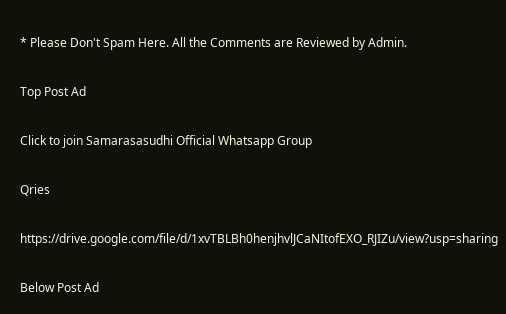* Please Don't Spam Here. All the Comments are Reviewed by Admin.

Top Post Ad

Click to join Samarasasudhi Official Whatsapp Group

Qries

https://drive.google.com/file/d/1xvTBLBh0henjhvlJCaNItofEXO_RJIZu/view?usp=sharing

Below Post Ad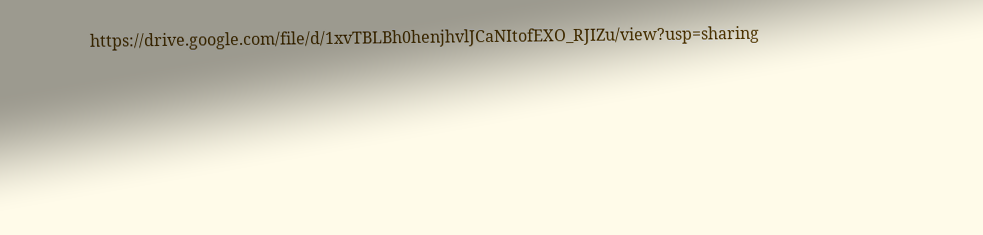https://drive.google.com/file/d/1xvTBLBh0henjhvlJCaNItofEXO_RJIZu/view?usp=sharing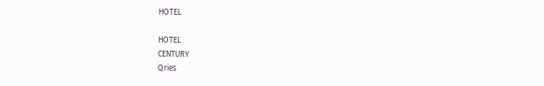HOTEL

HOTEL
CENTURY
Qries